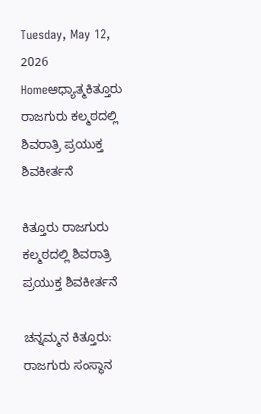Tuesday, May 12, 2026
Homeಆಧ್ಯಾತ್ಮಕಿತ್ತೂರು ರಾಜಗುರು ಕಲ್ಮಠದಲ್ಲಿ ಶಿವರಾತ್ರಿ ಪ್ರಯುಕ್ತ ಶಿವಕೀರ್ತನೆ

ಕಿತ್ತೂರು ರಾಜಗುರು ಕಲ್ಮಠದಲ್ಲಿ ಶಿವರಾತ್ರಿ ಪ್ರಯುಕ್ತ ಶಿವಕೀರ್ತನೆ

ಚನ್ನಮ್ಮನ ಕಿತ್ತೂರು: ರಾಜಗುರು ಸಂಸ್ಥಾನ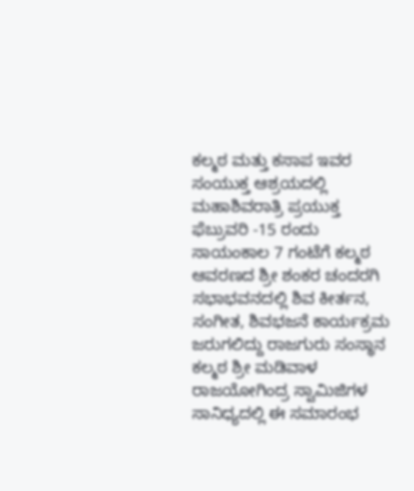ಕಲ್ಮಠ ಮತ್ತು ಕಸಾಪ ಇವರ ಸಂಯುಕ್ತ ಆಶ್ರಯದಲ್ಲಿ ಮಹಾಶಿವರಾತ್ರಿ ಪ್ರಯುಕ್ತ ಫೆಬ್ರುವರಿ -15 ರಂದು ಸಾಯಂಕಾಲ 7 ಗಂಟೆಗೆ ಕಲ್ಮಠ ಆವರಣದ ಶ್ರೀ ಶಂಕರ ಚಂದರಗಿ ಸಭಾಭವನದಲ್ಲಿ ಶಿವ ಕೀರ್ತನ, ಸಂಗೀತ, ಶಿವಭಜನೆ ಕಾರ್ಯಕ್ರಮ ಜರುಗಲಿದ್ದು ರಾಜಗುರು ಸಂಸ್ಥಾನ ಕಲ್ಮಠ ಶ್ರೀ ಮಡಿವಾಳ ರಾಜಯೋಗಿಂದ್ರ ಸ್ವಾಮಿಜಿಗಳ ಸಾನಿಧ್ಯದಲ್ಲಿ ಈ ಸಮಾರಂಭ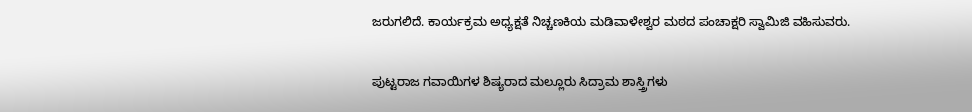ಜರುಗಲಿದೆ. ಕಾರ್ಯಕ್ರಮ ಅಧ್ಯಕ್ಷತೆ ನಿಚ್ಚಣಕಿಯ ಮಡಿವಾಳೇಶ್ವರ ಮಠದ ಪಂಚಾಕ್ಷರಿ ಸ್ವಾಮಿಜಿ ವಹಿಸುವರು.


ಪುಟ್ಟರಾಜ ಗವಾಯಿಗಳ ಶಿಷ್ಯರಾದ ಮಲ್ಲೂರು ಸಿದ್ರಾಮ ಶಾಸ್ತ್ರಿಗಳು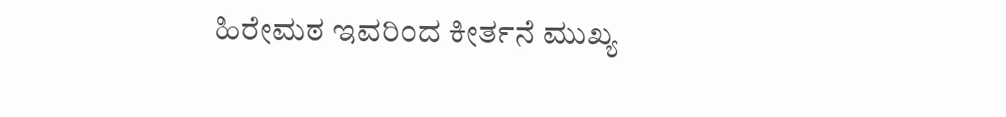ಹಿರೇಮಠ ಇವರಿಂದ ಕೀರ್ತನೆ ಮುಖ್ಯ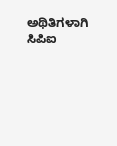ಅಥಿತಿಗಳಾಗಿ ಸಿಪಿಐ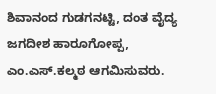ಶಿವಾನಂದ ಗುಡಗನಟ್ಟಿ, ದಂತ ವೈದ್ಯ ಜಗದೀಶ ಹಾರೂಗೋಪ್ಪ, ಎಂ.ಎಸ್.ಕಲ್ಮಠ ಆಗಮಿಸುವರು.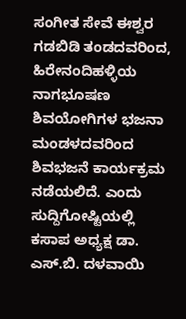ಸಂಗೀತ ಸೇವೆ ಈಶ್ವರ ಗಡಬಿಡಿ ತಂಡದವರಿಂದ, ಹಿರೇನಂದಿಹಳ್ಳಿಯ ನಾಗಭೂಷಣ ಶಿವಯೋಗಿಗಳ ಭಜನಾ ಮಂಡಳದವರಿಂದ ಶಿವಭಜನೆ ಕಾರ್ಯಕ್ರಮ ನಡೆಯಲಿದೆ. ಎಂದು ಸುದ್ದಿಗೋಷ್ಟಿಯಲ್ಲಿ ಕಸಾಪ ಅಧ್ಯಕ್ಷ ಡಾ. ಎಸ್.ಬಿ. ದಳವಾಯಿ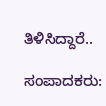ತಿಳಿಸಿದ್ದಾರೆ..

ಸಂಪಾದಕರು: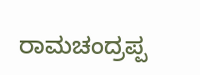ರಾಮಚಂದ್ರಪ್ಪ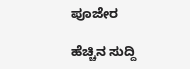ಪೂಜೇರ

ಹೆಚ್ಚಿನ ಸುದ್ದಿ